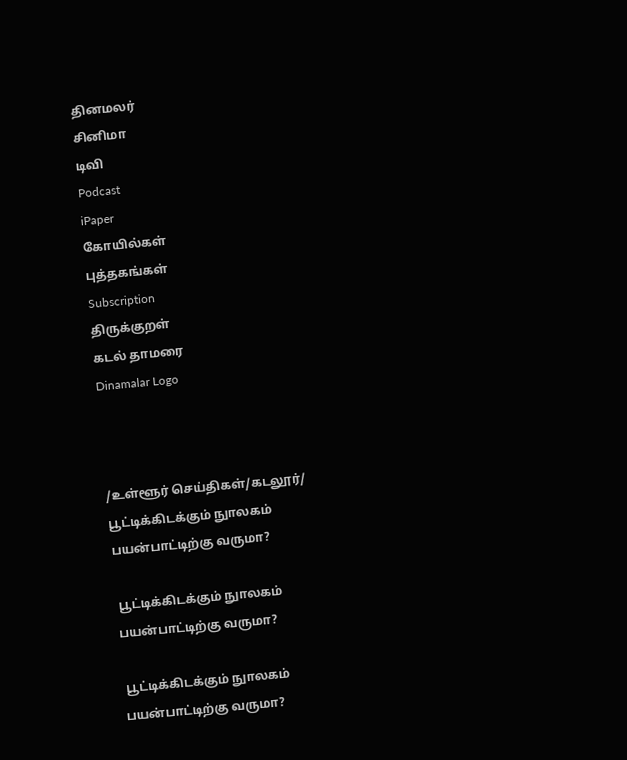தினமலர்
சினிமா
டிவி
Podcast
iPaper
கோயில்கள்
புத்தகங்கள்
Subscription
திருக்குறள்
கடல் தாமரை
Dinamalar Logo



/உள்ளூர் செய்திகள்/கடலூர்/ பூட்டிக்கிடக்கும் நுாலகம் பயன்பாட்டிற்கு வருமா?

 பூட்டிக்கிடக்கும் நுாலகம் பயன்பாட்டிற்கு வருமா?

 பூட்டிக்கிடக்கும் நுாலகம் பயன்பாட்டிற்கு வருமா?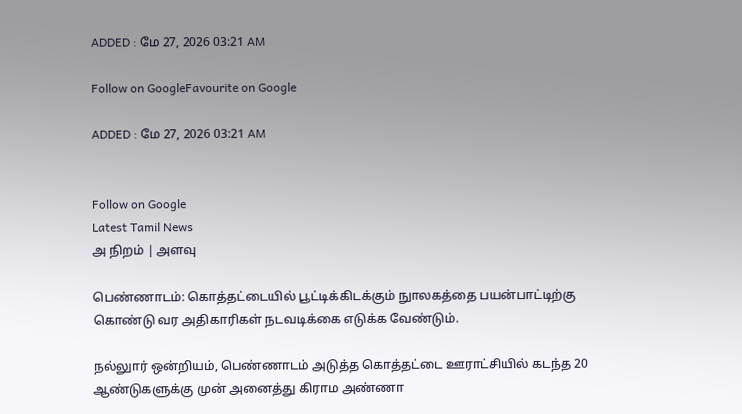ADDED : மே 27, 2026 03:21 AM

Follow on GoogleFavourite on Google

ADDED : மே 27, 2026 03:21 AM


Follow on Google
Latest Tamil News
அ நிறம் | அளவு

பெண்ணாடம்: கொத்தட்டையில் பூட்டிக்கிடக்கும் நுாலகத்தை பயன்பாட்டிற்கு கொண்டு வர அதிகாரிகள் நடவடிக்கை எடுக்க வேண்டும்.

நல்லுார் ஒன்றியம், பெண்ணாடம் அடுத்த கொத்தட்டை ஊராட்சியில் கடந்த 20 ஆண்டுகளுக்கு முன் அனைத்து கிராம அண்ணா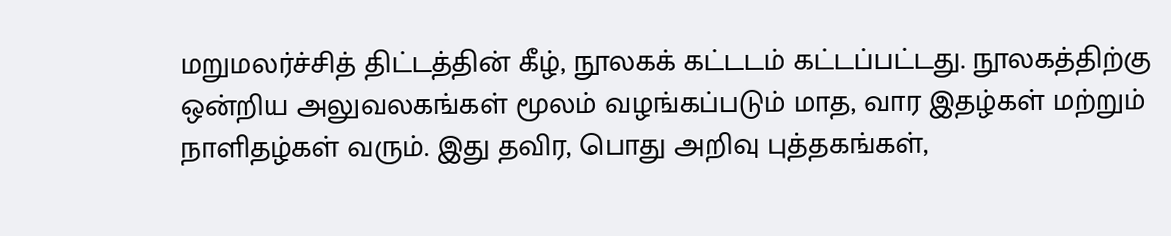மறுமலர்ச்சித் திட்டத்தின் கீழ், நூலகக் கட்டடம் கட்டப்பட்டது. நூலகத்திற்கு ஒன்றிய அலுவலகங்கள் மூலம் வழங்கப்படும் மாத, வார இதழ்கள் மற்றும் நாளிதழ்கள் வரும். இது தவிர, பொது அறிவு புத்தகங்கள்,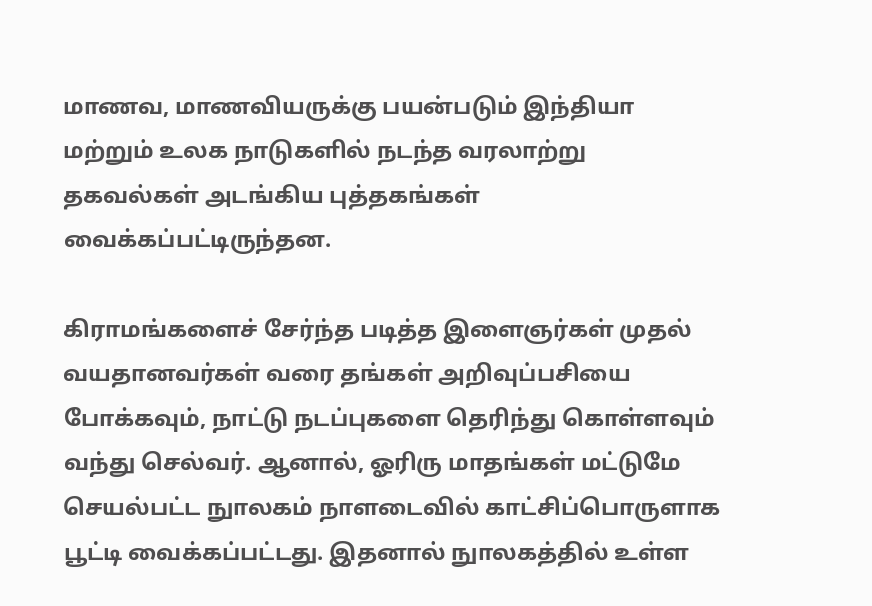மாணவ, மாணவியருக்கு பயன்படும் இந்தியா மற்றும் உலக நாடுகளில் நடந்த வரலாற்று தகவல்கள் அடங்கிய புத்தகங்கள் வைக்கப்பட்டிருந்தன.

கிராமங்களைச் சேர்ந்த படித்த இளைஞர்கள் முதல் வயதானவர்கள் வரை தங்கள் அறிவுப்பசியை போக்கவும், நாட்டு நடப்புகளை தெரிந்து கொள்ளவும் வந்து செல்வர். ஆனால், ஓரிரு மாதங்கள் மட்டுமே செயல்பட்ட நுாலகம் நாளடைவில் காட்சிப்பொருளாக பூட்டி வைக்கப்பட்டது. இதனால் நுாலகத்தில் உள்ள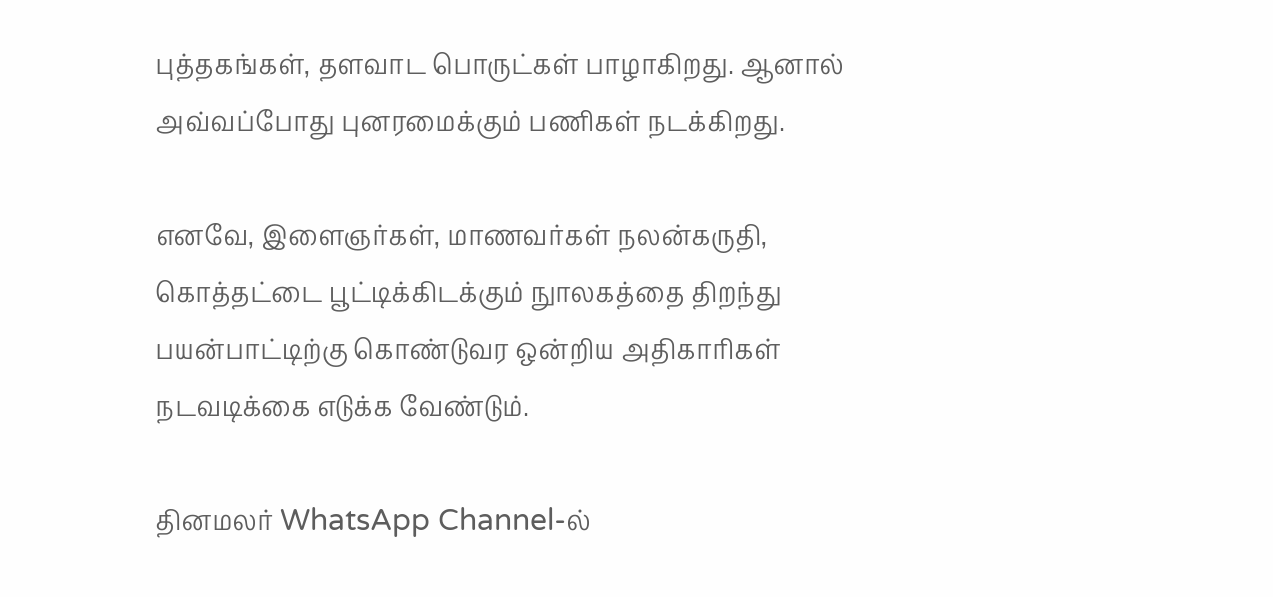புத்தகங்கள், தளவாட பொருட்கள் பாழாகிறது. ஆனால் அவ்வப்போது புனரமைக்கும் பணிகள் நடக்கிறது.

எனவே, இளைஞர்கள், மாணவர்கள் நலன்கருதி, கொத்தட்டை பூட்டிக்கிடக்கும் நுாலகத்தை திறந்து பயன்பாட்டிற்கு கொண்டுவர ஒன்றிய அதிகாரிகள் நடவடிக்கை எடுக்க வேண்டும்.

தினமலர் WhatsApp Channel-ல்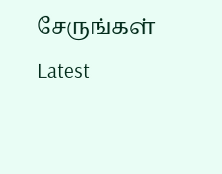சேருங்கள்
Latest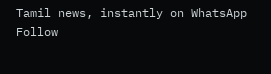Tamil news, instantly on WhatsApp
Follow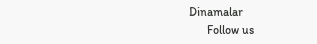Dinamalar
      Follow us